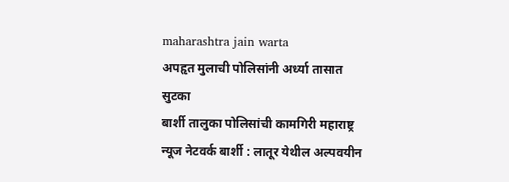maharashtra jain warta
अपहृत मुलाची पोलिसांनी अर्ध्या तासात सुटका
बार्शी तालुका पोलिसांची कामगिरी महाराष्ट्र न्यूज नेटवर्क बार्शी : लातूर येथील अल्पवयीन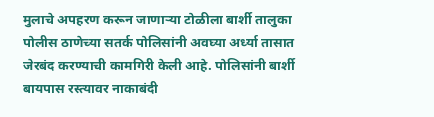मुलाचे अपहरण करून जाणाऱ्या टोळीला बार्शी तालुका पोलीस ठाणेच्या सतर्क पोलिसांनी अवघ्या अर्ध्या तासात जेरबंद करण्याची कामगिरी केली आहे. पोलिसांनी बार्शी बायपास रस्त्यावर नाकाबंदी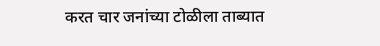करत चार जनांच्या टोळीला ताब्यात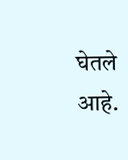घेतले आहे.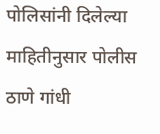पोलिसांनी दिलेल्या माहितीनुसार पोलीस ठाणे गांधी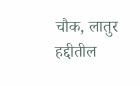चौक, लातुर हद्दीतील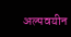अल्पवयीन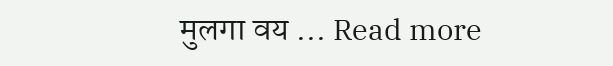मुलगा वय … Read more